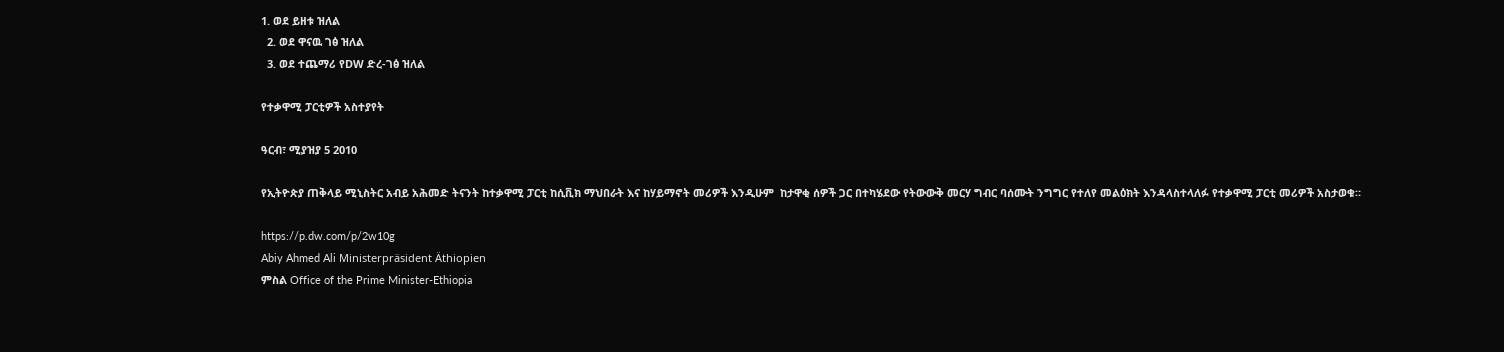1. ወደ ይዘቱ ዝለል
  2. ወደ ዋናዉ ገፅ ዝለል
  3. ወደ ተጨማሪ የDW ድረ-ገፅ ዝለል

የተቃዋሚ ፓርቲዎች አስተያየት

ዓርብ፣ ሚያዝያ 5 2010

የኢትዮጵያ ጠቅላይ ሚኒስትር አብይ አሕመድ ትናንት ከተቃዋሚ ፓርቲ ከሲቪክ ማህበራት እና ከሃይማኖት መሪዎች እንዲሁም  ከታዋቂ ሰዎች ጋር በተካሄደው የትውውቅ መርሃ ግብር ባሰሙት ንግግር የተለየ መልዕክት እንዳላስተላለፉ የተቃዋሚ ፓርቲ መሪዎች አስታወቁ።

https://p.dw.com/p/2w10g
Abiy Ahmed Ali Ministerpräsident Äthiopien
ምስል Office of the Prime Minister-Ethiopia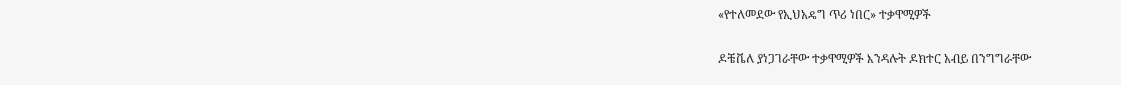«የተለመደው የኢህአዴግ ጥሪ ነበር» ተቃዋሚዎች

ዶቼቬለ ያነጋገራቸው ተቃዋሚዎች እንዳሉት ዶክተር አብይ በንግግራቸው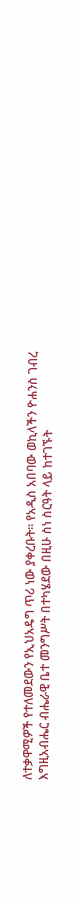ለተቃዋሚዎች የተለመደውን የኢህአዴግ ጥሪ ነው ያቀረቡት። የአዲስ አበባው ወኪላችን ዮሐንስ ገብረ እግዚአብሔር ብሔራዊ ቤተ መንግሥት በተካሄደው በዚሁ ስነ ስርዓት ላይ ከተገኙት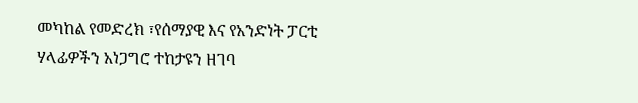መካከል የመድረክ ፣የሰማያዊ እና የአንድነት ፓርቲ ሃላፊዎችን አነጋግሮ ተከታዩን ዘገባ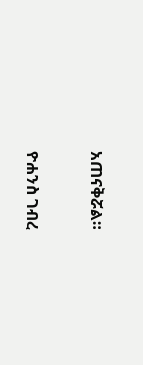አጠናቅሯል።

ዮሐንስ ገብረ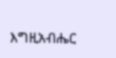እግዚአብሔር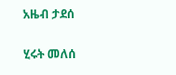አዜብ ታደሰ

ሂሩት መለሰ